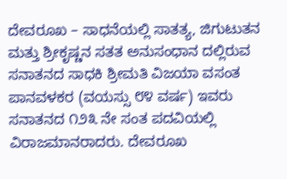ದೇವರೂಖ – ಸಾಧನೆಯಲ್ಲಿ ಸಾತತ್ಯ, ಜಿಗುಟುತನ ಮತ್ತು ಶ್ರೀಕೃಷ್ಣನ ಸತತ ಅನುಸಂಧಾನ ದಲ್ಲಿರುವ ಸನಾತನದ ಸಾಧಕಿ ಶ್ರೀಮತಿ ವಿಜಯಾ ವಸಂತ ಪಾನವಳಕರ (ವಯಸ್ಸು ೮೪ ವರ್ಷ) ಇವರು ಸನಾತನದ ೧೨೩ ನೇ ಸಂತ ಪದವಿಯಲ್ಲಿ ವಿರಾಜಮಾನರಾದರು. ದೇವರೂಖ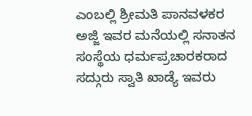ಎಂಬಲ್ಲಿ ಶ್ರೀಮತಿ ಪಾನವಳಕರ ಅಜ್ಜಿ ಇವರ ಮನೆಯಲ್ಲಿ ಸನಾತನ ಸಂಸ್ಥೆಯ ಧರ್ಮಪ್ರಚಾರಕರಾದ ಸದ್ಗುರು ಸ್ವಾತಿ ಖಾಡ್ಯೆ ಇವರು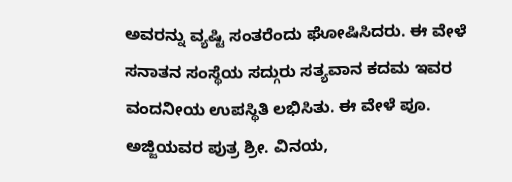ಅವರನ್ನು ವ್ಯಷ್ಟಿ ಸಂತರೆಂದು ಘೋಷಿಸಿದರು. ಈ ವೇಳೆ ಸನಾತನ ಸಂಸ್ಥೆಯ ಸದ್ಗುರು ಸತ್ಯವಾನ ಕದಮ ಇವರ ವಂದನೀಯ ಉಪಸ್ಥಿತಿ ಲಭಿಸಿತು. ಈ ವೇಳೆ ಪೂ. ಅಜ್ಜಿಯವರ ಪುತ್ರ ಶ್ರೀ. ವಿನಯ,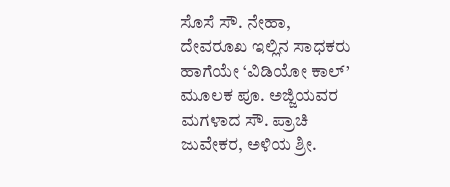ಸೊಸೆ ಸೌ. ನೇಹಾ, ದೇವರೂಖ ಇಲ್ಲಿನ ಸಾಧಕರು ಹಾಗೆಯೇ ‘ವಿಡಿಯೋ ಕಾಲ್’ ಮೂಲಕ ಪೂ. ಅಜ್ಜಿಯವರ ಮಗಳಾದ ಸೌ. ಪ್ರಾಚಿ ಜುವೇಕರ, ಅಳಿಯ ಶ್ರೀ.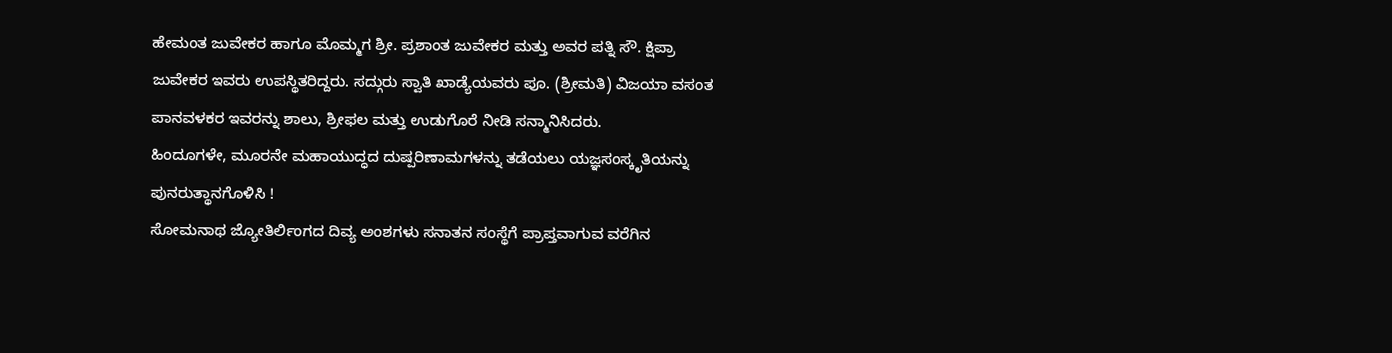ಹೇಮಂತ ಜುವೇಕರ ಹಾಗೂ ಮೊಮ್ಮಗ ಶ್ರೀ. ಪ್ರಶಾಂತ ಜುವೇಕರ ಮತ್ತು ಅವರ ಪತ್ನಿ ಸೌ. ಕ್ಷಿಪ್ರಾ ಜುವೇಕರ ಇವರು ಉಪಸ್ಥಿತರಿದ್ದರು. ಸದ್ಗುರು ಸ್ವಾತಿ ಖಾಡ್ಯೆಯವರು ಪೂ. (ಶ್ರೀಮತಿ) ವಿಜಯಾ ವಸಂತ ಪಾನವಳಕರ ಇವರನ್ನು ಶಾಲು, ಶ್ರೀಫಲ ಮತ್ತು ಉಡುಗೊರೆ ನೀಡಿ ಸನ್ಮಾನಿಸಿದರು.
ಹಿಂದೂಗಳೇ, ಮೂರನೇ ಮಹಾಯುದ್ಧದ ದುಷ್ಪರಿಣಾಮಗಳನ್ನು ತಡೆಯಲು ಯಜ್ಞಸಂಸ್ಕೃತಿಯನ್ನು ಪುನರುತ್ಥಾನಗೊಳಿಸಿ !
ಸೋಮನಾಥ ಜ್ಯೋತಿರ್ಲಿಂಗದ ದಿವ್ಯ ಅಂಶಗಳು ಸನಾತನ ಸಂಸ್ಥೆಗೆ ಪ್ರಾಪ್ತವಾಗುವ ವರೆಗಿನ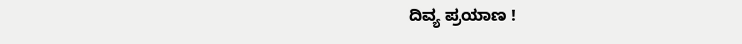ದಿವ್ಯ ಪ್ರಯಾಣ !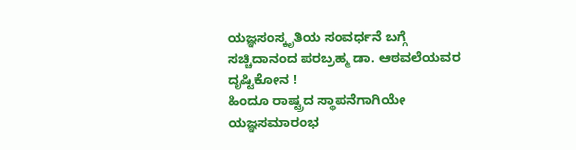ಯಜ್ಞಸಂಸ್ಕೃತಿಯ ಸಂವರ್ಧನೆ ಬಗ್ಗೆ ಸಚ್ಚಿದಾನಂದ ಪರಬ್ರಹ್ಮ ಡಾ. ಆಠವಲೆಯವರ ದೃಷ್ಟಿಕೋನ !
ಹಿಂದೂ ರಾಷ್ಟ್ರದ ಸ್ಥಾಪನೆಗಾಗಿಯೇ ಯಜ್ಞಸಮಾರಂಭ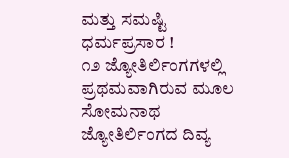ಮತ್ತು ಸಮಷ್ಟಿ ಧರ್ಮಪ್ರಸಾರ !
೧೨ ಜ್ಯೋತಿರ್ಲಿಂಗಗಳಲ್ಲಿ ಪ್ರಥಮವಾಗಿರುವ ಮೂಲ ಸೋಮನಾಥ ಜ್ಯೋತಿರ್ಲಿಂಗದ ದಿವ್ಯ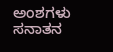ಅಂಶಗಳು ಸನಾತನ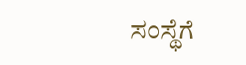ಸಂಸ್ಥೆಗೆ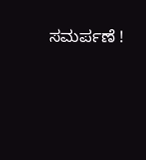ಸಮರ್ಪಣೆ !